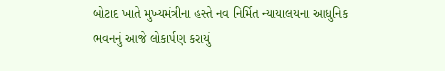બોટાદ ખાતે મુખ્યમંત્રીના હસ્તે નવ નિર્મિત ન્યાયાલયના આધુનિક ભવનનું આજે લોકાર્પણ કરાયું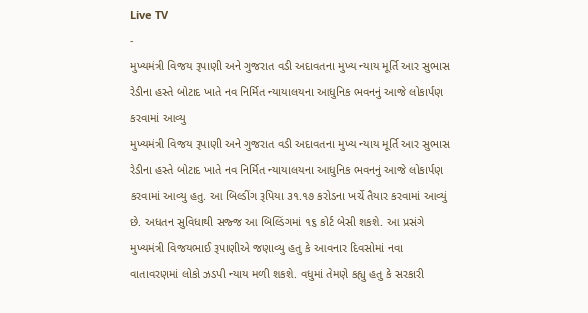Live TV
-
મુખ્યમંત્રી વિજય રૂપાણી અને ગુજરાત વડી અદાવતના મુખ્ય ન્યાય મૂર્તિ આર સુભાસ રેડીના હસ્તે બોટાદ ખાતે નવ નિર્મિત ન્યાયાલયના આધુનિક ભવનનું આજે લોકાર્પણ કરવામાં આવ્યુ
મુખ્યમંત્રી વિજય રૂપાણી અને ગુજરાત વડી અદાવતના મુખ્ય ન્યાય મૂર્તિ આર સુભાસ રેડીના હસ્તે બોટાદ ખાતે નવ નિર્મિત ન્યાયાલયના આધુનિક ભવનનું આજે લોકાર્પણ કરવામાં આવ્યુ હતુ. આ બિલ્ડીંગ રૂપિયા ૩૧.૧૭ કરોડના ખર્ચે તૈયાર કરવામાં આવ્યું છે. અધતન સુવિધાથી સજ્જ આ બિલ્ડિંગમાં ૧૬ કોર્ટ બેસી શકશે. આ પ્રસંગે મુખ્યમંત્રી વિજયભાઈ રૂપાણીએ જણાવ્યુ હતુ કે આવનાર દિવસોમાં નવા વાતાવરણમાં લોકો ઝડપી ન્યાય મળી શકશે. વધુમાં તેમણે કહ્યુ હતુ કે સરકારી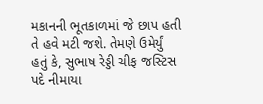મકાનની ભૂતકાળમાં જે છાપ હતી તે હવે મટી જશે. તેમણે ઉમેર્યું હતું કે, સુભાષ રેડ્ડી ચીફ જસ્ટિસ પદે નીમાયા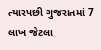ત્યારપછી ગુજરાતમાં 7 લાખ જેટલા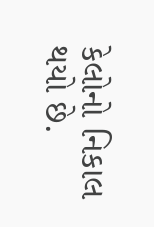કેલોનો નિકાલ થયો છે.